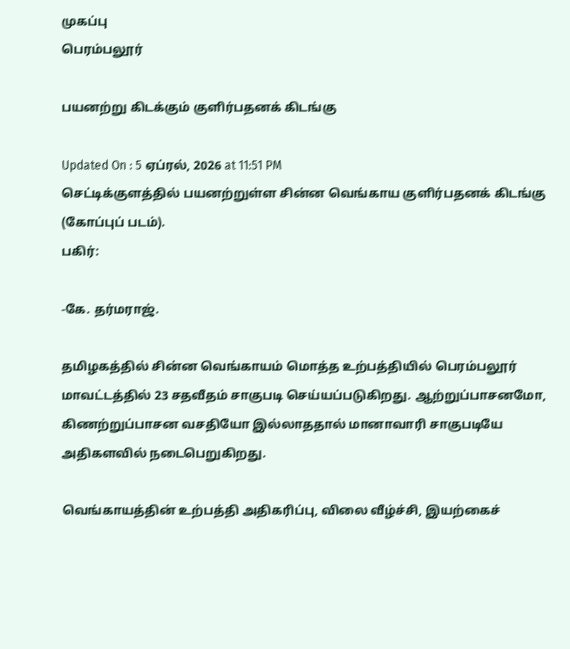முகப்பு
பெரம்பலூர்

பயனற்று கிடக்கும் குளிர்பதனக் கிடங்கு

Updated On : 5 ஏப்ரல், 2026 at 11:51 PM
செட்டிக்குளத்தில் பயனற்றுள்ள சின்ன வெங்காய குளிர்பதனக் கிடங்கு (கோப்புப் படம்).
பகிர்:

-கே. தர்மராஜ்.

தமிழகத்தில் சின்ன வெங்காயம் மொத்த உற்பத்தியில் பெரம்பலூர் மாவட்டத்தில் 23 சதவீதம் சாகுபடி செய்யப்படுகிறது. ஆற்றுப்பாசனமோ, கிணற்றுப்பாசன வசதியோ இல்லாததால் மானாவாரி சாகுபடியே அதிகளவில் நடைபெறுகிறது.

வெங்காயத்தின் உற்பத்தி அதிகரிப்பு, விலை வீழ்ச்சி, இயற்கைச்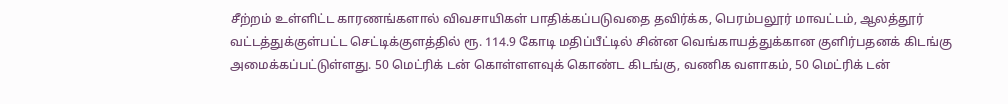சீற்றம் உள்ளிட்ட காரணங்களால் விவசாயிகள் பாதிக்கப்படுவதை தவிர்க்க, பெரம்பலூர் மாவட்டம், ஆலத்தூர் வட்டத்துக்குள்பட்ட செட்டிக்குளத்தில் ரூ. 114.9 கோடி மதிப்பீட்டில் சின்ன வெங்காயத்துக்கான குளிர்பதனக் கிடங்கு அமைக்கப்பட்டுள்ளது. 50 மெட்ரிக் டன் கொள்ளளவுக் கொண்ட கிடங்கு, வணிக வளாகம், 50 மெட்ரிக் டன்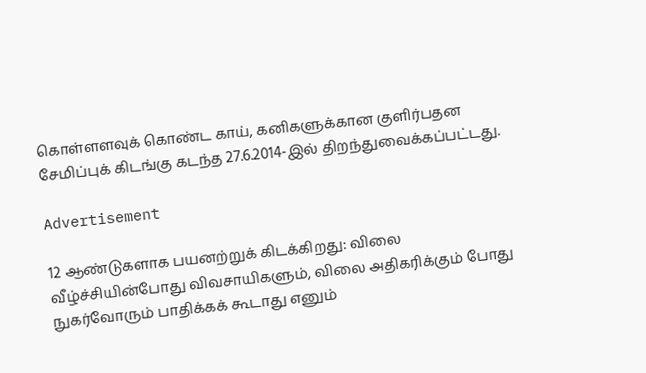கொள்ளளவுக் கொண்ட காய், கனிகளுக்கான குளிர்பதன சேமிப்புக் கிடங்கு கடந்த 27.6.2014-இல் திறந்துவைக்கப்பட்டது.

Advertisement

12 ஆண்டுகளாக பயனற்றுக் கிடக்கிறது: விலை வீழ்ச்சியின்போது விவசாயிகளும், விலை அதிகரிக்கும் போது நுகர்வோரும் பாதிக்கக் கூடாது எனும்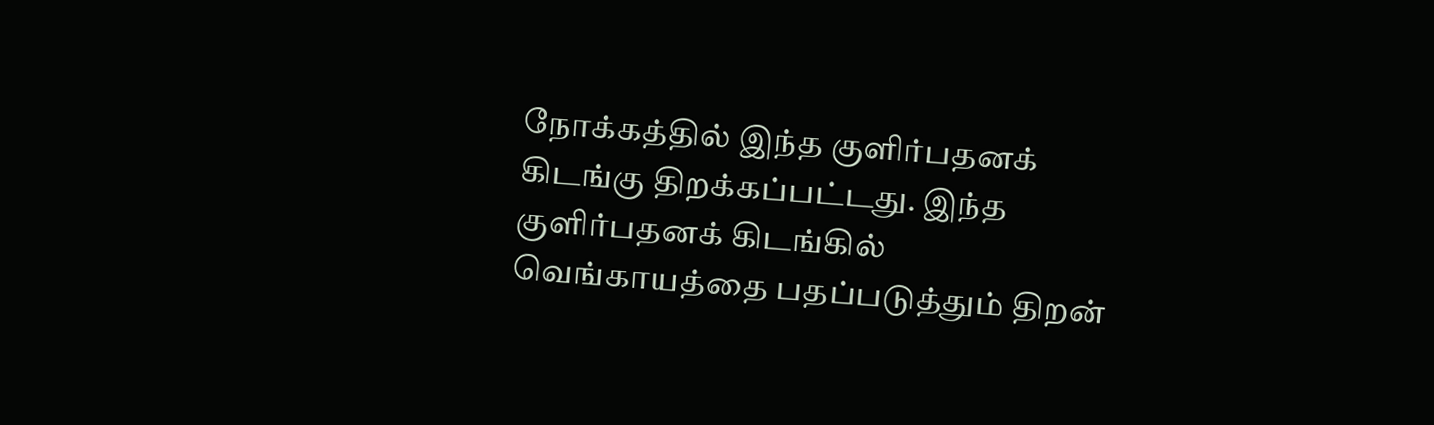நோக்கத்தில் இந்த குளிர்பதனக் கிடங்கு திறக்கப்பட்டது. இந்த குளிர்பதனக் கிடங்கில் வெங்காயத்தை பதப்படுத்தும் திறன்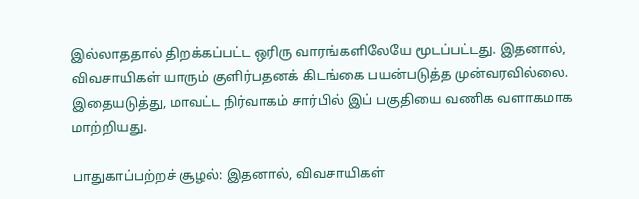இல்லாததால் திறக்கப்பட்ட ஒரிரு வாரங்களிலேயே மூடப்பட்டது. இதனால், விவசாயிகள் யாரும் குளிர்பதனக் கிடங்கை பயன்படுத்த முன்வரவில்லை. இதையடுத்து, மாவட்ட நிர்வாகம் சார்பில் இப் பகுதியை வணிக வளாகமாக மாற்றியது.

பாதுகாப்பற்றச் சூழல்: இதனால், விவசாயிகள்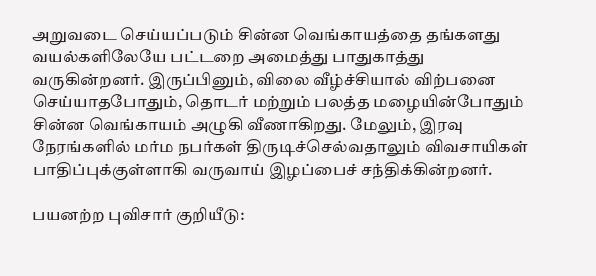அறுவடை செய்யப்படும் சின்ன வெங்காயத்தை தங்களது வயல்களிலேயே பட்டறை அமைத்து பாதுகாத்து வருகின்றனர். இருப்பினும், விலை வீழ்ச்சியால் விற்பனை செய்யாதபோதும், தொடர் மற்றும் பலத்த மழையின்போதும் சின்ன வெங்காயம் அழுகி வீணாகிறது. மேலும், இரவு நேரங்களில் மர்ம நபர்கள் திருடிச்செல்வதாலும் விவசாயிகள் பாதிப்புக்குள்ளாகி வருவாய் இழப்பைச் சந்திக்கின்றனர்.

பயனற்ற புவிசார் குறியீடு: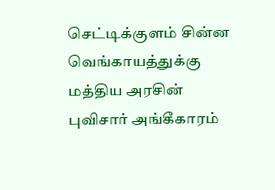செட்டிக்குளம் சின்ன வெங்காயத்துக்கு மத்திய அரசின் புவிசார் அங்கீகாரம்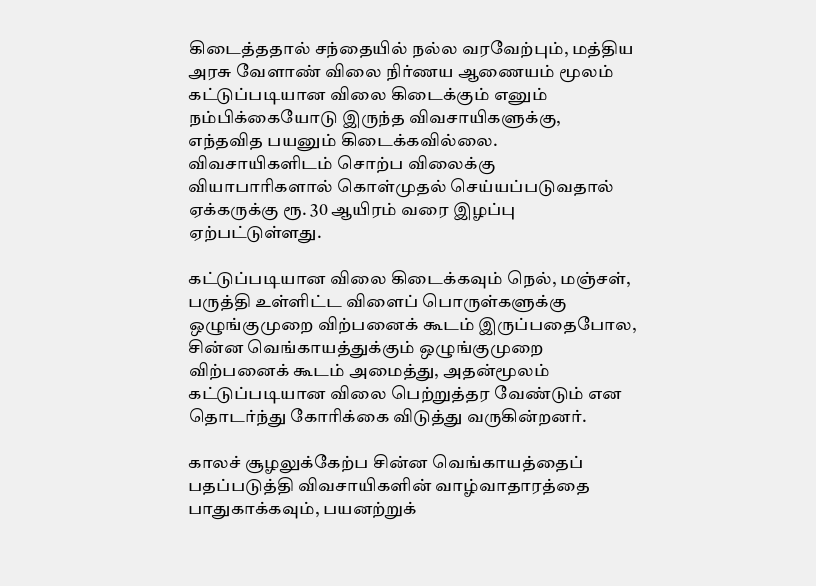கிடைத்ததால் சந்தையில் நல்ல வரவேற்பும், மத்திய அரசு வேளாண் விலை நிர்ணய ஆணையம் மூலம் கட்டுப்படியான விலை கிடைக்கும் எனும் நம்பிக்கையோடு இருந்த விவசாயிகளுக்கு, எந்தவித பயனும் கிடைக்கவில்லை. விவசாயிகளிடம் சொற்ப விலைக்கு வியாபாரிகளால் கொள்முதல் செய்யப்படுவதால் ஏக்கருக்கு ரூ. 30 ஆயிரம் வரை இழப்பு ஏற்பட்டுள்ளது.

கட்டுப்படியான விலை கிடைக்கவும் நெல், மஞ்சள், பருத்தி உள்ளிட்ட விளைப் பொருள்களுக்கு ஒழுங்குமுறை விற்பனைக் கூடம் இருப்பதைபோல, சின்ன வெங்காயத்துக்கும் ஒழுங்குமுறை விற்பனைக் கூடம் அமைத்து, அதன்மூலம் கட்டுப்படியான விலை பெற்றுத்தர வேண்டும் என தொடர்ந்து கோரிக்கை விடுத்து வருகின்றனர்.

காலச் சூழலுக்கேற்ப சின்ன வெங்காயத்தைப் பதப்படுத்தி விவசாயிகளின் வாழ்வாதாரத்தை பாதுகாக்கவும், பயனற்றுக்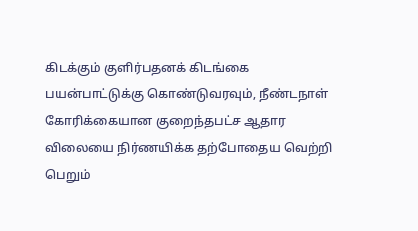கிடக்கும் குளிர்பதனக் கிடங்கை பயன்பாட்டுக்கு கொண்டுவரவும், நீண்டநாள் கோரிக்கையான குறைந்தபட்ச ஆதார விலையை நிர்ணயிக்க தற்போதைய வெற்றி பெறும்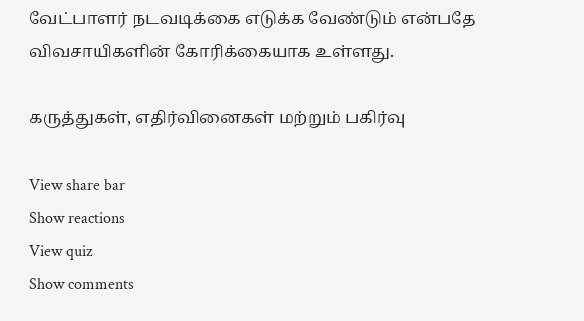வேட்பாளர் நடவடிக்கை எடுக்க வேண்டும் என்பதே விவசாயிகளின் கோரிக்கையாக உள்ளது.

கருத்துகள், எதிர்வினைகள் மற்றும் பகிர்வு

View share bar
Show reactions
View quiz
Show comments